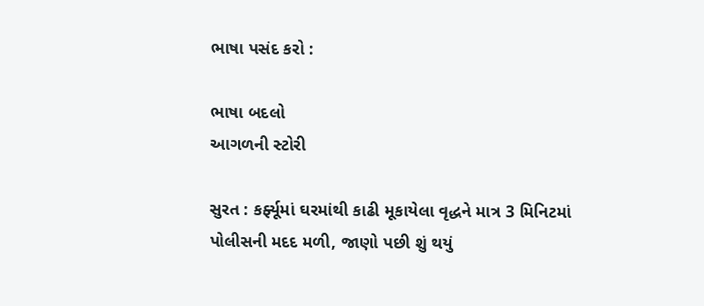ભાષા પસંદ કરો :

ભાષા બદલો
આગળની સ્ટોરી

સુરત : કર્ફ્યૂમાં ઘરમાંથી કાઢી મૂકાયેલા વૃદ્ધને માત્ર 3 મિનિટમાં પોલીસની મદદ મળી, જાણો પછી શું થયું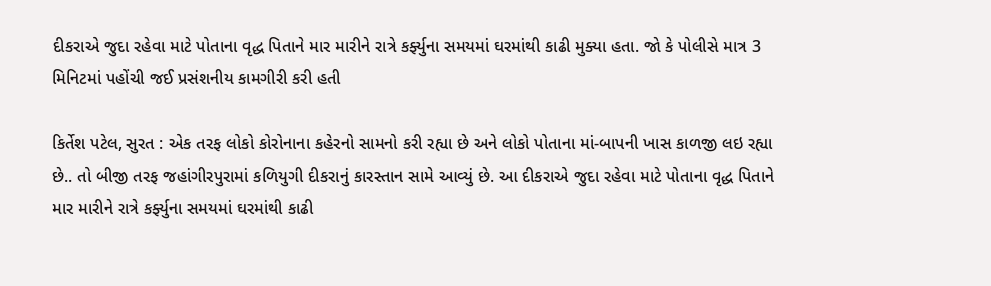દીકરાએ જુદા રહેવા માટે પોતાના વૃદ્ધ પિતાને માર મારીને રાત્રે કર્ફ્યુના સમયમાં ઘરમાંથી કાઢી મુક્યા હતા. જો કે પોલીસે માત્ર 3 મિનિટમાં પહોંચી જઈ પ્રસંશનીય કામગીરી કરી હતી

કિર્તેશ પટેલ, સુરત : એક તરફ લોકો કોરોનાના કહેરનો સામનો કરી રહ્યા છે અને લોકો પોતાના માં-બાપની ખાસ કાળજી લઇ રહ્યા છે.. તો બીજી તરફ જહાંગીરપુરામાં કળિયુગી દીકરાનું કારસ્તાન સામે આવ્યું છે. આ દીકરાએ જુદા રહેવા માટે પોતાના વૃદ્ધ પિતાને માર મારીને રાત્રે કર્ફ્યુના સમયમાં ઘરમાંથી કાઢી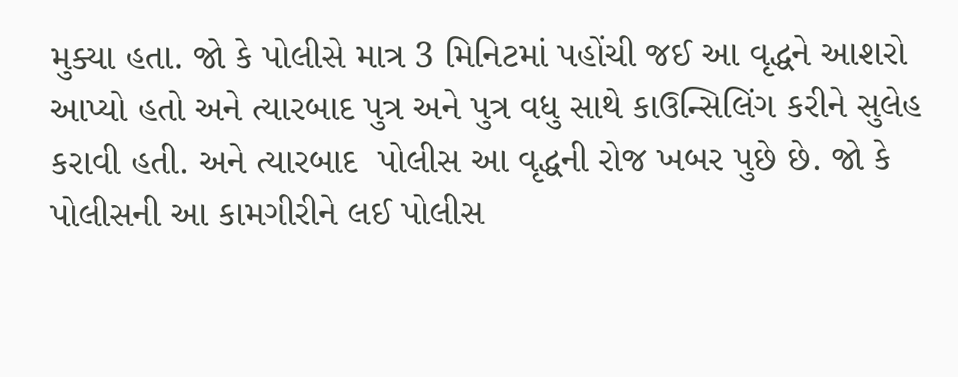મુક્યા હતા. જો કે પોલીસે માત્ર 3 મિનિટમાં પહોંચી જઈ આ વૃદ્ધને આશરો આપ્યો હતો અને ત્યારબાદ પુત્ર અને પુત્ર વધુ સાથે કાઉન્સિલિંગ કરીને સુલેહ કરાવી હતી. અને ત્યારબાદ  પોલીસ આ વૃદ્ધની રોજ ખબર પુછે છે. જો કે પોલીસની આ કામગીરીને લઈ પોલીસ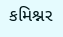કમિશ્નર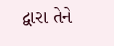દ્વારા તેને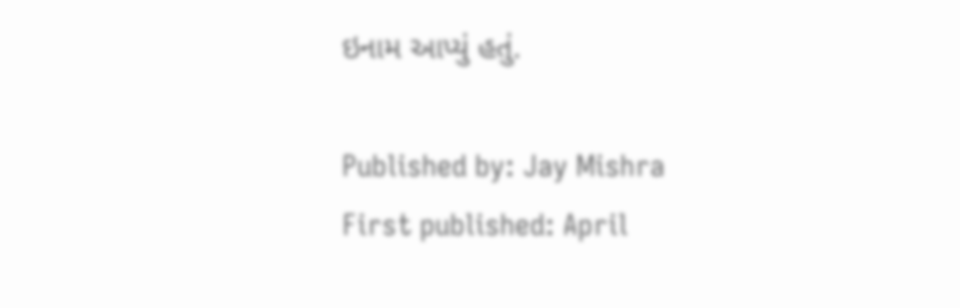ઇનામ આપ્યું હતું.

Published by: Jay Mishra
First published: April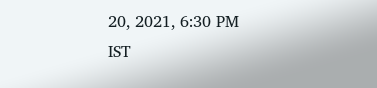20, 2021, 6:30 PM IST